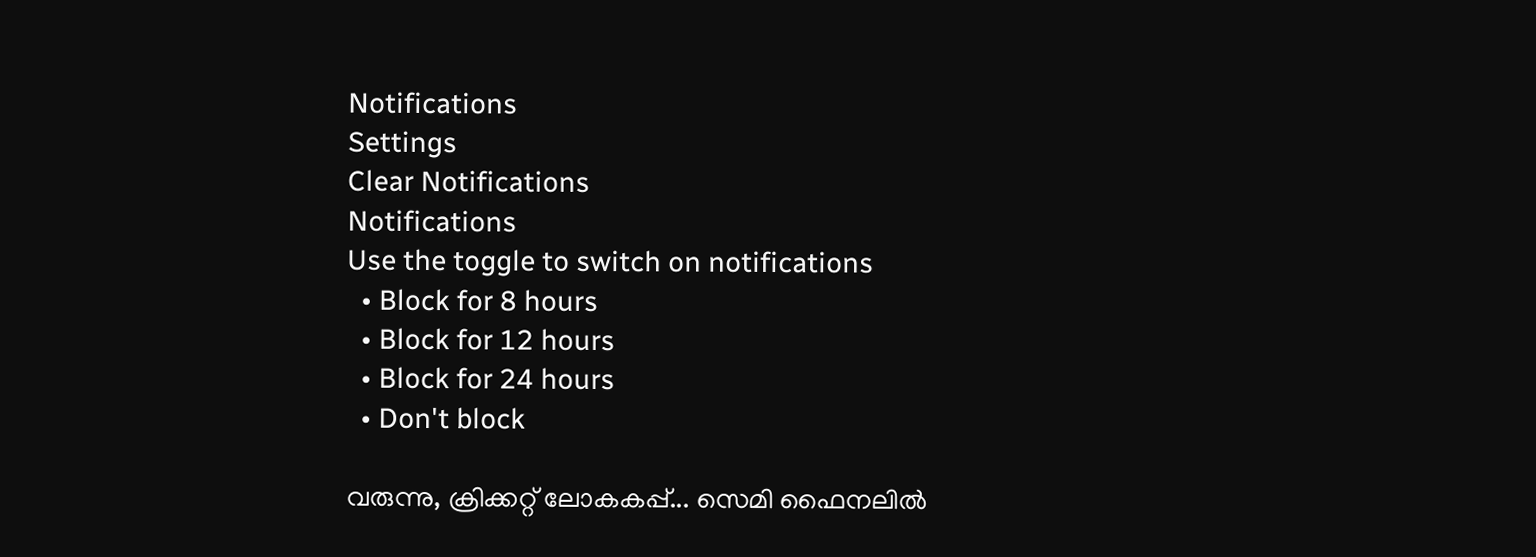Notifications
Settings
Clear Notifications
Notifications
Use the toggle to switch on notifications
  • Block for 8 hours
  • Block for 12 hours
  • Block for 24 hours
  • Don't block

വരുന്നു, ക്രിക്കറ്റ് ലോകകപ്പ്... സെമി ഫൈനലില്‍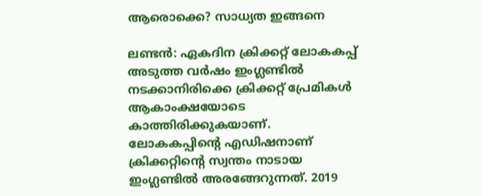ആരൊക്കെ? സാധ്യത ഇങ്ങനെ

ലണ്ടന്‍: ഏകദിന ക്രിക്കറ്റ് ലോകകപ്പ് അടുത്ത വര്‍ഷം ഇംഗ്ലണ്ടില്‍ നടക്കാനിരിക്കെ ക്രിക്കറ്റ് പ്രേമികള്‍ ആകാംക്ഷയോടെ കാത്തിരിക്കുകയാണ്. ലോകകപ്പിന്റെ എഡിഷനാണ് ക്രിക്കറ്റിന്റെ സ്വന്തം നാടായ ഇംഗ്ലണ്ടില്‍ അരങ്ങേറുന്നത്. 2019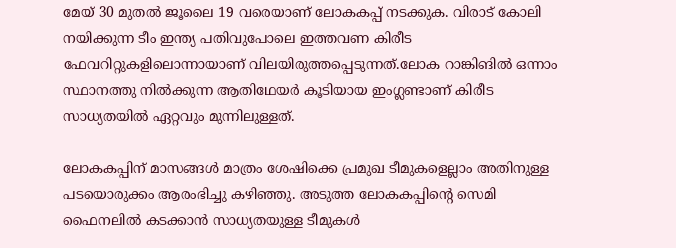മേയ് 30 മുതല്‍ ജൂലൈ 19 വരെയാണ് ലോകകപ്പ് നടക്കുക. വിരാട് കോലി നയിക്കുന്ന ടീം ഇന്ത്യ പതിവുപോലെ ഇത്തവണ കിരീട ഫേവറിറ്റുകളിലൊന്നായാണ് വിലയിരുത്തപ്പെടുന്നത്.ലോക റാങ്കിങില്‍ ഒന്നാം സ്ഥാനത്തു നില്‍ക്കുന്ന ആതിഥേയര്‍ കൂടിയായ ഇംഗ്ലണ്ടാണ് കിരീട സാധ്യതയില്‍ ഏറ്റവും മുന്നിലുള്ളത്.

ലോകകപ്പിന് മാസങ്ങള്‍ മാത്രം ശേഷിക്കെ പ്രമുഖ ടീമുകളെല്ലാം അതിനുള്ള പടയൊരുക്കം ആരംഭിച്ചു കഴിഞ്ഞു. അടുത്ത ലോകകപ്പിന്റെ സെമി ഫൈനലില്‍ കടക്കാന്‍ സാധ്യതയുള്ള ടീമുകള്‍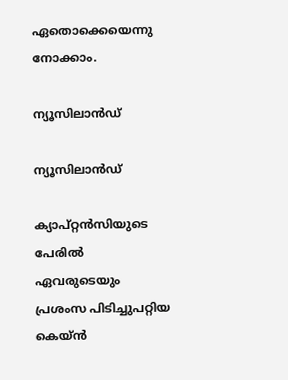ഏതൊക്കെയെന്നു നോക്കാം.

ന്യൂസിലാന്‍ഡ്

ന്യൂസിലാന്‍ഡ്

ക്യാപ്റ്റന്‍സിയുടെ പേരില്‍ ഏവരുടെയും പ്രശംസ പിടിച്ചുപറ്റിയ കെയ്ന്‍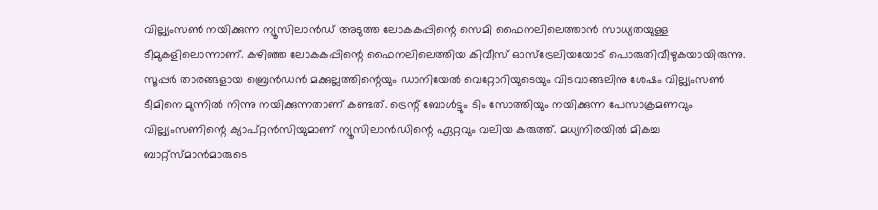വില്ല്യംസണ്‍ നയിക്കുന്ന ന്യൂസിലാന്‍ഡ് അടുത്ത ലോകകപ്പിന്റെ സെമി ഫൈനലിലെത്താന്‍ സാധ്യതയുള്ള ടീമുകളിലൊന്നാണ്. കഴിഞ്ഞ ലോകകപ്പിന്റെ ഫൈനലിലെത്തിയ കിവീസ് ഓസ്‌ട്രേലിയയോട് പൊരുതിവീഴുകയായിരുന്നു.
സൂപ്പര്‍ താരങ്ങളായ ബ്രെന്‍ഡന്‍ മക്കുല്ലത്തിന്റെയും ഡാനിയേല്‍ വെറ്റോറിയുടെയും വിടവാങ്ങലിനു ശേഷം വില്ല്യംസണ്‍ ടീമിനെ മുന്നില്‍ നിന്നു നയിക്കുന്നതാണ് കണ്ടത്. ട്രെന്റ് ബോള്‍ട്ടും ടിം സോത്തിയും നയിക്കുന്ന പേസാക്രമണവും വില്ല്യംസണിന്റെ ക്യാപ്റ്റന്‍സിയുമാണ് ന്യൂസിലാന്‍ഡിന്റെ ഏറ്റവും വലിയ കരുത്ത്. മധ്യനിരയില്‍ മികച്ച ബാറ്റ്‌സ്മാന്‍മാരുടെ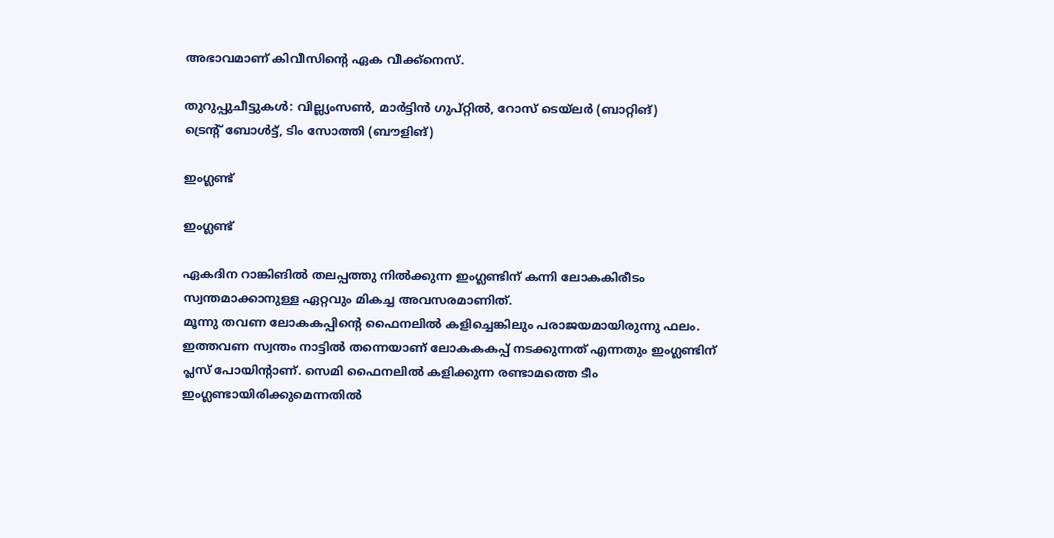അഭാവമാണ് കിവീസിന്റെ ഏക വീക്ക്‌നെസ്.

തുറുപ്പുചീട്ടുകള്‍: വില്ല്യംസണ്‍, മാര്‍ട്ടിന്‍ ഗുപ്റ്റില്‍, റോസ് ടെയ്‌ലര്‍ (ബാറ്റിങ്)
ട്രെന്റ് ബോള്‍ട്ട്, ടിം സോത്തി (ബൗളിങ്)

ഇംഗ്ലണ്ട്

ഇംഗ്ലണ്ട്

ഏകദിന റാങ്കിങില്‍ തലപ്പത്തു നില്‍ക്കുന്ന ഇംഗ്ലണ്ടിന് കന്നി ലോകകിരീടം സ്വന്തമാക്കാനുള്ള ഏറ്റവും മികച്ച അവസരമാണിത്.
മൂന്നു തവണ ലോകകപ്പിന്റെ ഫൈനലില്‍ കളിച്ചെങ്കിലും പരാജയമായിരുന്നു ഫലം. ഇത്തവണ സ്വന്തം നാട്ടില്‍ തന്നെയാണ് ലോകകകപ്പ് നടക്കുന്നത് എന്നതും ഇംഗ്ലണ്ടിന് പ്ലസ് പോയിന്റാണ്. സെമി ഫൈനലില്‍ കളിക്കുന്ന രണ്ടാമത്തെ ടീം ഇംഗ്ലണ്ടായിരിക്കുമെന്നതില്‍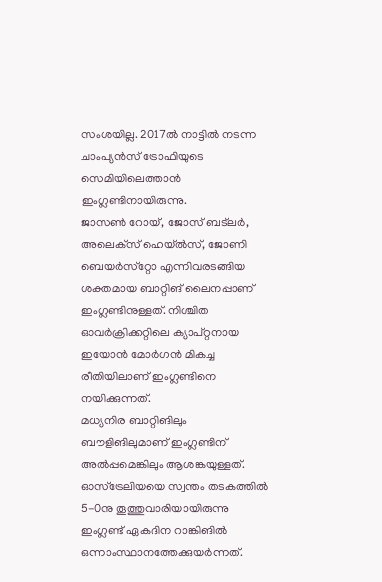സംശയില്ല. 2017ല്‍ നാട്ടില്‍ നടന്ന ചാംപ്യന്‍സ് ട്രോഫിയുടെ സെമിയിലെത്താന്‍ ഇംഗ്ലണ്ടിനായിരുന്നു.
ജാസണ്‍ റോയ്, ജോസ് ബട്‌ലര്‍, അലെക്‌സ് ഹെയ്ല്‍സ്, ജോണി ബെയര്‍സ്‌റ്റോ എന്നിവരടങ്ങിയ ശക്തമായ ബാറ്റിങ് ലൈനപ്പാണ് ഇംഗ്ലണ്ടിനുള്ളത്. നിശ്ചിത ഓവര്‍ക്രിക്കറ്റിലെ ക്യാപ്റ്റനായ ഇയോന്‍ മോര്‍ഗന്‍ മികച്ച രീതിയിലാണ് ഇംഗ്ലണ്ടിനെ നയിക്കുന്നത്.
മധ്യനിര ബാറ്റിങിലും ബൗളിങിലുമാണ് ഇംഗ്ലണ്ടിന് അല്‍പ്പമെങ്കിലും ആശങ്കയുള്ളത്. ഓസ്‌ട്രേലിയയെ സ്വന്തം തടകത്തില്‍ 5-0നു തൂത്തുവാരിയായിരുന്നു ഇംഗ്ലണ്ട് ഏകദിന റാങ്കിങില്‍ ഒന്നാംസ്ഥാനത്തേക്കുയര്‍ന്നത്.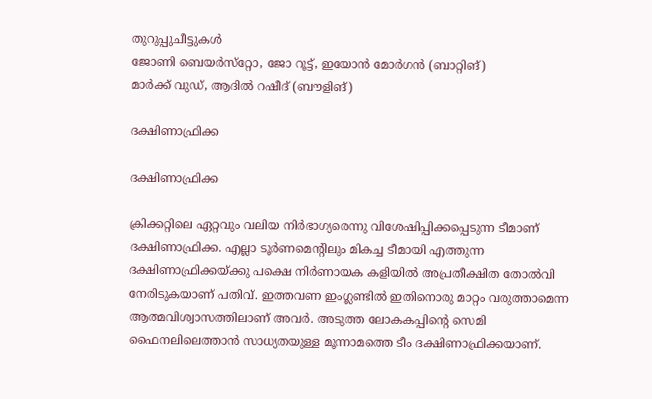തുറുപ്പുചീട്ടുകള്‍
ജോണി ബെയര്‍സ്‌റ്റോ, ജോ റൂട്ട്, ഇയോന്‍ മോര്‍ഗന്‍ (ബാറ്റിങ്)
മാര്‍ക്ക് വുഡ്, ആദില്‍ റഷീദ് (ബൗളിങ്)

ദക്ഷിണാഫ്രിക്ക

ദക്ഷിണാഫ്രിക്ക

ക്രിക്കറ്റിലെ ഏറ്റവും വലിയ നിര്‍ഭാഗ്യരെന്നു വിശേഷിപ്പിക്കപ്പെടുന്ന ടീമാണ് ദക്ഷിണാഫ്രിക്ക. എല്ലാ ടൂര്‍ണമെന്റിലും മികച്ച ടീമായി എത്തുന്ന ദക്ഷിണാഫ്രിക്കയ്ക്കു പക്ഷെ നിര്‍ണായക കളിയില്‍ അപ്രതീക്ഷിത തോല്‍വി നേരിടുകയാണ് പതിവ്. ഇത്തവണ ഇംഗ്ലണ്ടില്‍ ഇതിനൊരു മാറ്റം വരുത്താമെന്ന ആത്മവിശ്വാസത്തിലാണ് അവര്‍. അടുത്ത ലോകകപ്പിന്റെ സെമി ഫൈനലിലെത്താന്‍ സാധ്യതയുള്ള മൂന്നാമത്തെ ടീം ദക്ഷിണാഫ്രിക്കയാണ്.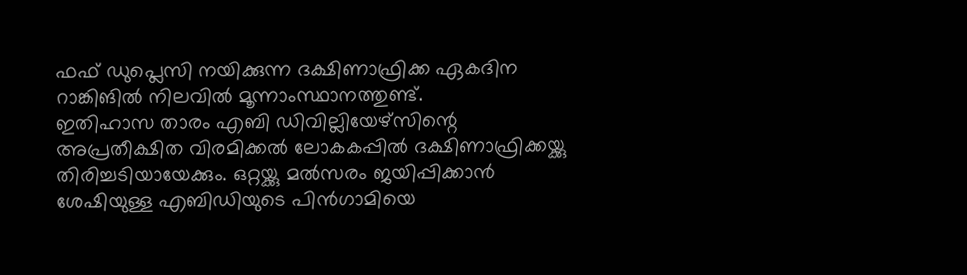ഫഫ് ഡുപ്ലെസി നയിക്കുന്ന ദക്ഷിണാഫ്രിക്ക ഏകദിന റാങ്കിങില്‍ നിലവില്‍ മൂന്നാംസ്ഥാനത്തുണ്ട്.
ഇതിഹാസ താരം എബി ഡിവില്ലിയേഴ്‌സിന്റെ അപ്രതീക്ഷിത വിരമിക്കല്‍ ലോകകപ്പില്‍ ദക്ഷിണാഫ്രിക്കയ്ക്കു തിരിച്ചടിയായേക്കും. ഒറ്റയ്ക്കു മല്‍സരം ജയിപ്പിക്കാന്‍ ശേഷിയുള്ള എബിഡിയുടെ പിന്‍ഗാമിയെ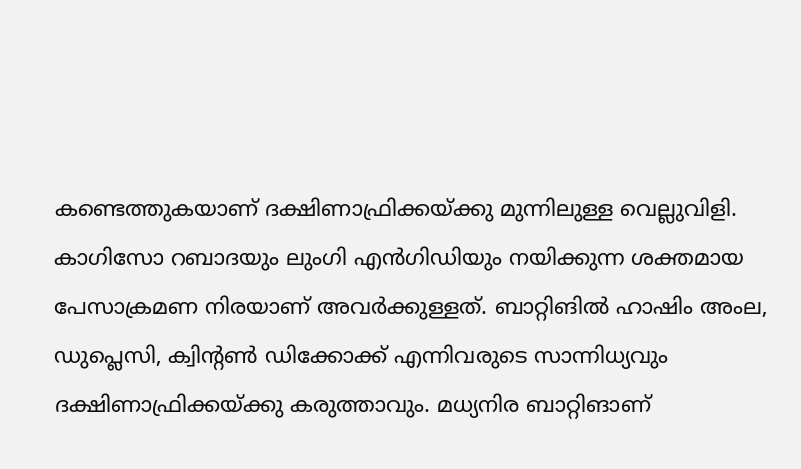കണ്ടെത്തുകയാണ് ദക്ഷിണാഫ്രിക്കയ്ക്കു മുന്നിലുള്ള വെല്ലുവിളി.
കാഗിസോ റബാദയും ലുംഗി എന്‍ഗിഡിയും നയിക്കുന്ന ശക്തമായ പേസാക്രമണ നിരയാണ് അവര്‍ക്കുള്ളത്. ബാറ്റിങില്‍ ഹാഷിം അംല, ഡുപ്ലെസി, ക്വിന്റണ്‍ ഡിക്കോക്ക് എന്നിവരുടെ സാന്നിധ്യവും ദക്ഷിണാഫ്രിക്കയ്ക്കു കരുത്താവും. മധ്യനിര ബാറ്റിങാണ്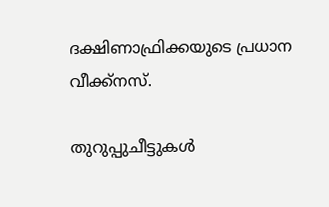ദക്ഷിണാഫ്രിക്കയുടെ പ്രധാന വീക്ക്‌നസ്.

തുറുപ്പുചീട്ടുകള്‍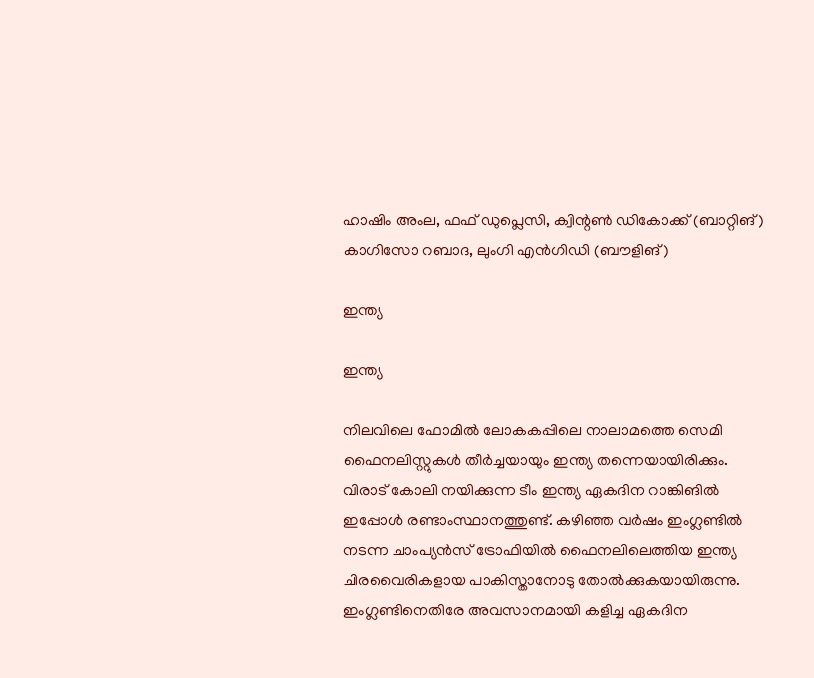ഹാഷിം അംല, ഫഫ് ഡുപ്ലെസി, ക്വിന്റണ്‍ ഡികോക്ക് (ബാറ്റിങ്)
കാഗിസോ റബാദ, ലുംഗി എന്‍ഗിഡി (ബൗളിങ്)

ഇന്ത്യ

ഇന്ത്യ

നിലവിലെ ഫോമില്‍ ലോകകപ്പിലെ നാലാമത്തെ സെമി ഫൈനലിസ്റ്റുകള്‍ തീര്‍ച്ചയായും ഇന്ത്യ തന്നെയായിരിക്കും. വിരാട് കോലി നയിക്കുന്ന ടീം ഇന്ത്യ ഏകദിന റാങ്കിങില്‍ ഇപ്പോള്‍ രണ്ടാംസ്ഥാനത്തുണ്ട്. കഴിഞ്ഞ വര്‍ഷം ഇംഗ്ലണ്ടില്‍ നടന്ന ചാംപ്യന്‍സ് ട്രോഫിയില്‍ ഫൈനലിലെത്തിയ ഇന്ത്യ ചിരവൈരികളായ പാകിസ്താനോടു തോല്‍ക്കുകയായിരുന്നു.
ഇംഗ്ലണ്ടിനെതിരേ അവസാനമായി കളിച്ച ഏകദിന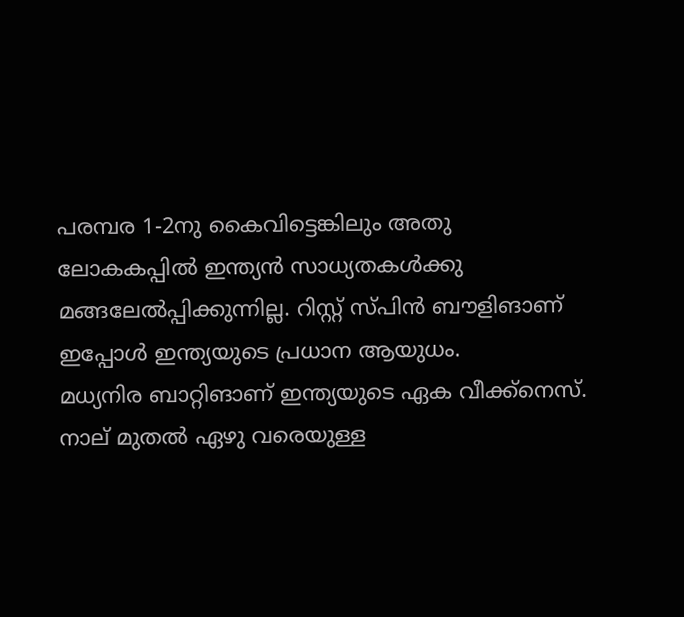പരമ്പര 1-2നു കൈവിട്ടെങ്കിലും അതു ലോകകപ്പില്‍ ഇന്ത്യന്‍ സാധ്യതകള്‍ക്കു മങ്ങലേല്‍പ്പിക്കുന്നില്ല. റിസ്റ്റ് സ്പിന്‍ ബൗളിങാണ് ഇപ്പോള്‍ ഇന്ത്യയുടെ പ്രധാന ആയുധം.
മധ്യനിര ബാറ്റിങാണ് ഇന്ത്യയുടെ ഏക വീക്ക്‌നെസ്. നാല് മുതല്‍ ഏഴു വരെയുള്ള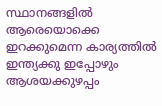സ്ഥാനങ്ങളില്‍ ആരെയൊക്കെ ഇറക്കുമെന്ന കാര്യത്തില്‍ ഇന്ത്യക്കു ഇപ്പോഴും ആശയക്കുഴപ്പം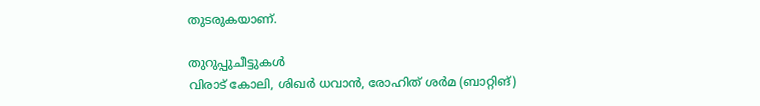തുടരുകയാണ്.

തുറുപ്പുചീട്ടുകള്‍
വിരാട് കോലി, ശിഖര്‍ ധവാന്‍, രോഹിത് ശര്‍മ (ബാറ്റിങ്)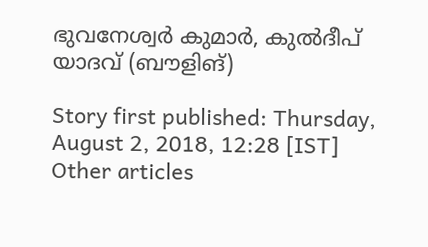ഭുവനേശ്വര്‍ കുമാര്‍, കുല്‍ദീപ് യാദവ് (ബൗളിങ്)

Story first published: Thursday, August 2, 2018, 12:28 [IST]
Other articles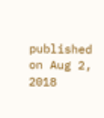published on Aug 2, 2018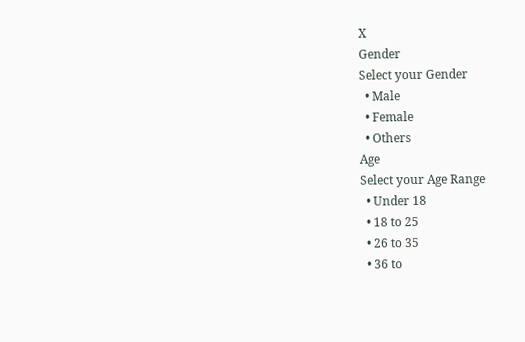X
Gender
Select your Gender
  • Male
  • Female
  • Others
Age
Select your Age Range
  • Under 18
  • 18 to 25
  • 26 to 35
  • 36 to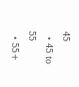45
  • 45 to 55
  • 55+